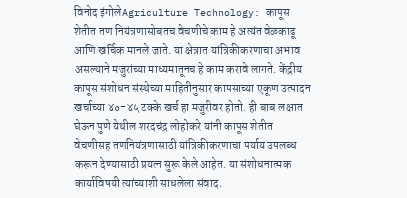विनोद इंगोलेAgriculture Technology: कापूस शेतीत तण नियंत्रणासोबतच वेचणीचे काम हे अत्यंत वेळकाढू आणि खर्चिक मानले जाते. या क्षेत्रात यांत्रिकीकरणाचा अभाव असल्याने मजुरांच्या माध्यमातूनच हे काम करावे लागते. केंद्रीय कापूस संशोधन संस्थेच्या माहितीनुसार कापसाच्या एकूण उत्पादन खर्चाच्या ४०-४५ टक्के खर्च हा मजुरीवर होतो. ही बाब लक्षात घेऊन पुणे येथील शरदचंद्र लोहोकरे यांनी कापूस शेतीत वेचणीसह तणनियंत्रणासाठी यांत्रिकीकरणाचा पर्याय उपलब्ध करून देण्यासाठी प्रयत्न सुरू केले आहेत. या संशोधनात्मक कार्याविषयी त्यांच्याशी साधलेला संवाद.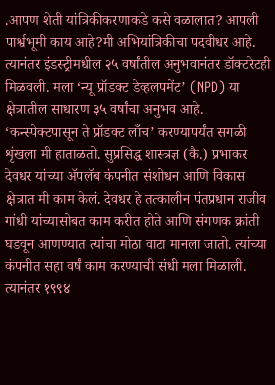.आपण शेती यांत्रिकीकरणाकडे कसे वळालात? आपली पार्श्वभूमी काय आहे?मी अभियांत्रिकीचा पदवीधर आहे. त्यानंतर इंडस्ट्रीमधील २५ वर्षांतील अनुभवानंतर डॉक्टरेटही मिळवली. मला ‘न्यू प्रॉडक्ट डेव्हलपमेंट’ (NPD) या क्षेत्रातील साधारण ३५ वर्षांचा अनुभव आहे. ‘कन्स्पेक्टपासून ते प्रॉडक्ट लाँच’ करण्यापर्यंत सगळी शृंखला मी हाताळतो. सुप्रसिद्ध शास्त्रज्ञ (कै.) प्रभाकर देवधर यांच्या ॲपलॅब कंपनीत संशोधन आणि विकास क्षेत्रात मी काम केलं. देवधर हे तत्कालीन पंतप्रधान राजीव गांधी यांच्यासोबत काम करीत होते आणि संगणक क्रांती घडवून आणण्यात त्यांचा मोठा वाटा मानला जातो. त्यांच्या कंपनीत सहा वर्षं काम करण्याची संधी मला मिळाली. त्यानंतर १९९४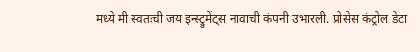मध्ये मी स्वतःची जय इन्स्ट्रुमेंट्स नावाची कंपनी उभारली. प्रोसेस कंट्रोल डेटा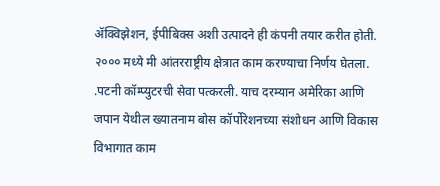ॲक्विझेशन, ईपीबिक्स अशी उत्पादने ही कंपनी तयार करीत होती. २००० मध्ये मी आंतरराष्ट्रीय क्षेत्रात काम करण्याचा निर्णय घेतला. .पटनी कॉम्प्युटरची सेवा पत्करली. याच दरम्यान अमेरिका आणि जपान येथील ख्यातनाम बोस कॉर्पोरेशनच्या संशोधन आणि विकास विभागात काम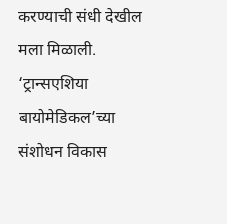करण्याची संधी देखील मला मिळाली. ‘ट्रान्सएशिया बायोमेडिकल’च्या संशोधन विकास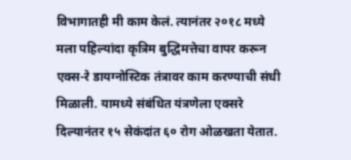विभागातही मी काम केलं. त्यानंतर २०१८ मध्ये मला पहिल्यांदा कृत्रिम बुद्धिमत्तेचा वापर करून एक्स-रे डायग्नोस्टिक तंत्रावर काम करण्याची संधी मिळाली. यामध्ये संबंधित यंत्रणेला एक्सरे दिल्यानंतर १५ सेकंदांत ६० रोग ओळखता येतात.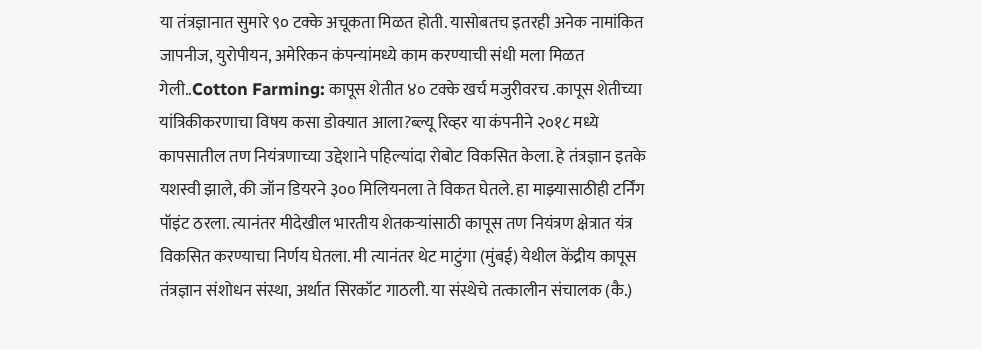या तंत्रज्ञानात सुमारे ९० टक्के अचूकता मिळत होती. यासोबतच इतरही अनेक नामांकित जापनीज, युरोपीयन, अमेरिकन कंपन्यांमध्ये काम करण्याची संधी मला मिळत गेली..Cotton Farming: कापूस शेतीत ४० टक्के खर्च मजुरीवरच .कापूस शेतीच्या यांत्रिकीकरणाचा विषय कसा डोक्यात आला?ब्ल्यू रिव्हर या कंपनीने २०१८ मध्ये कापसातील तण नियंत्रणाच्या उद्देशाने पहिल्यांदा रोबोट विकसित केला. हे तंत्रज्ञान इतके यशस्वी झाले, की जॉन डियरने ३०० मिलियनला ते विकत घेतले. हा माझ्यासाठीही टर्निंग पॉइंट ठरला. त्यानंतर मीदेखील भारतीय शेतकऱ्यांसाठी कापूस तण नियंत्रण क्षेत्रात यंत्र विकसित करण्याचा निर्णय घेतला. मी त्यानंतर थेट माटुंगा (मुंबई) येथील केंद्रीय कापूस तंत्रज्ञान संशोधन संस्था, अर्थात सिरकॉट गाठली. या संस्थेचे तत्कालीन संचालक (कै.)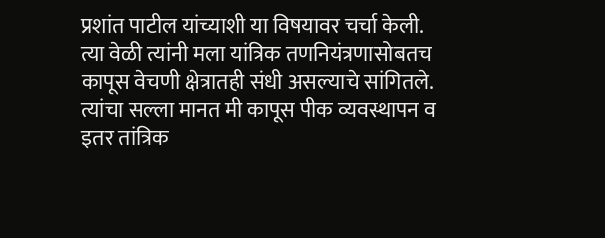प्रशांत पाटील यांच्याशी या विषयावर चर्चा केली. त्या वेळी त्यांनी मला यांत्रिक तणनियंत्रणासोबतच कापूस वेचणी क्षेत्रातही संधी असल्याचे सांगितले. त्यांचा सल्ला मानत मी कापूस पीक व्यवस्थापन व इतर तांत्रिक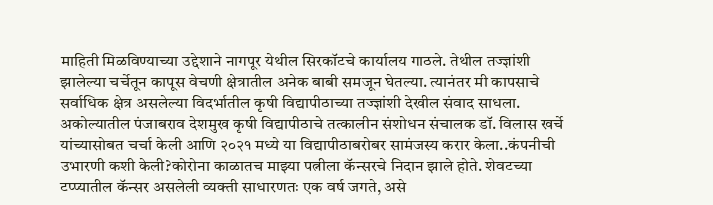माहिती मिळविण्याच्या उद्देशाने नागपूर येथील सिरकॉटचे कार्यालय गाठले. तेथील तज्ज्ञांशी झालेल्या चर्चेतून कापूस वेचणी क्षेत्रातील अनेक बाबी समजून घेतल्या. त्यानंतर मी कापसाचे सर्वाधिक क्षेत्र असलेल्या विदर्भातील कृषी विद्यापीठाच्या तज्ज्ञांशी देखील संवाद साधला. अकोल्यातील पंजाबराव देशमुख कृषी विद्यापीठाचे तत्कालीन संशोधन संचालक डॉ. विलास खर्चे यांच्यासोबत चर्चा केली आणि २०२१ मध्ये या विद्यापीठाबरोबर सामंजस्य करार केला..कंपनीची उभारणी कशी केली?कोरोना काळातच माझ्या पत्नीला कॅन्सरचे निदान झाले होते. शेवटच्या टप्प्यातील कॅन्सर असलेली व्यक्ती साधारणतः एक वर्ष जगते, असे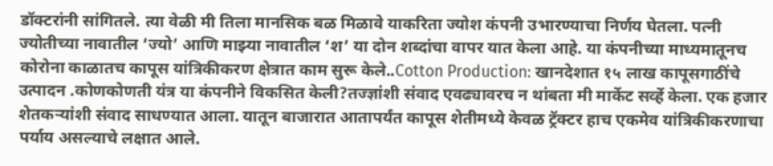डॉक्टरांनी सांगितले. त्या वेळी मी तिला मानसिक बळ मिळावे याकरिता ज्योश कंपनी उभारण्याचा निर्णय घेतला. पत्नी ज्योतीच्या नावातील ‘ज्यो’ आणि माझ्या नावातील ‘श’ या दोन शब्दांचा वापर यात केला आहे. या कंपनीच्या माध्यमातूनच कोरोना काळातच कापूस यांत्रिकीकरण क्षेत्रात काम सुरू केले..Cotton Production: खानदेशात १५ लाख कापूसगाठींचे उत्पादन .कोणकोणती यंत्र या कंपनीने विकसित केली?तज्ज्ञांशी संवाद एवढ्यावरच न थांबता मी मार्केट सर्व्हे केला. एक हजार शेतकऱ्यांशी संवाद साधण्यात आला. यातून बाजारात आतापर्यंत कापूस शेतीमध्ये केवळ ट्रॅक्टर हाच एकमेव यांत्रिकीकरणाचा पर्याय असल्याचे लक्षात आले.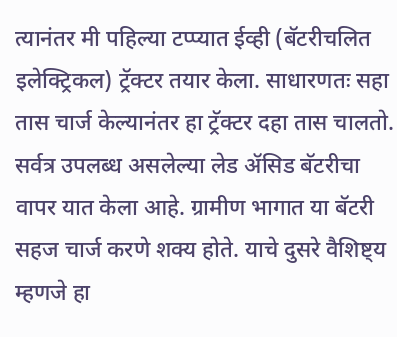त्यानंतर मी पहिल्या टप्प्यात ईव्ही (बॅटरीचलित इलेक्ट्रिकल) ट्रॅक्टर तयार केला. साधारणतः सहा तास चार्ज केल्यानंतर हा ट्रॅक्टर दहा तास चालतो. सर्वत्र उपलब्ध असलेल्या लेड ॲसिड बॅटरीचा वापर यात केला आहे. ग्रामीण भागात या बॅटरी सहज चार्ज करणे शक्य होते. याचे दुसरे वैशिष्ट्य म्हणजे हा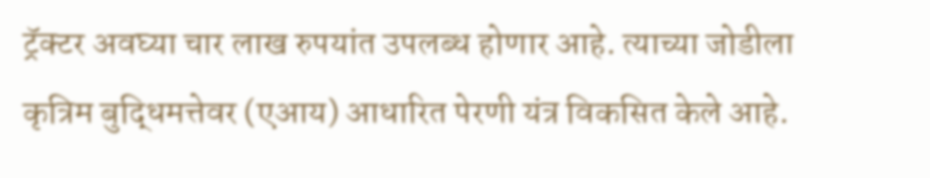ट्रॅक्टर अवघ्या चार लाख रुपयांत उपलब्ध होणार आहे. त्याच्या जोडीला कृत्रिम बुद्धिमत्तेवर (एआय) आधारित पेरणी यंत्र विकसित केले आहे.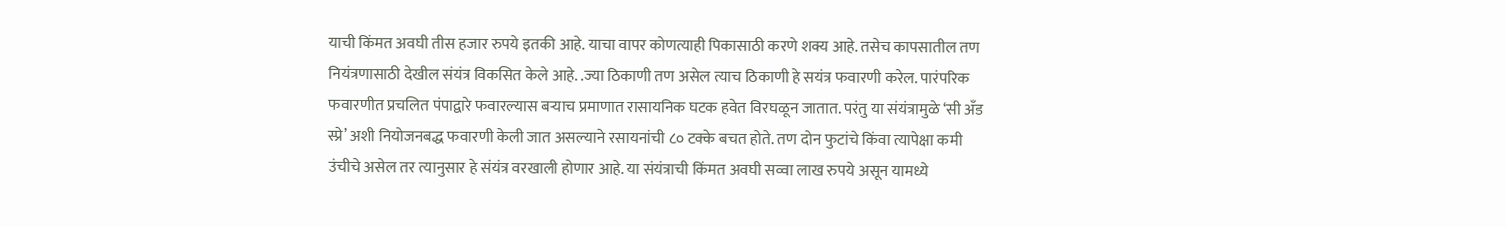याची किंमत अवघी तीस हजार रुपये इतकी आहे. याचा वापर कोणत्याही पिकासाठी करणे शक्य आहे. तसेच कापसातील तण नियंत्रणासाठी देखील संयंत्र विकसित केले आहे. .ज्या ठिकाणी तण असेल त्याच ठिकाणी हे सयंत्र फवारणी करेल. पारंपरिक फवारणीत प्रचलित पंपाद्वारे फवारल्यास बऱ्याच प्रमाणात रासायनिक घटक हवेत विरघळून जातात. परंतु या संयंत्रामुळे ‘सी अँड स्प्रे’ अशी नियोजनबद्ध फवारणी केली जात असल्याने रसायनांची ८० टक्के बचत होते. तण दोन फुटांचे किंवा त्यापेक्षा कमी उंचीचे असेल तर त्यानुसार हे संयंत्र वरखाली होणार आहे. या संयंत्राची किंमत अवघी सव्वा लाख रुपये असून यामध्ये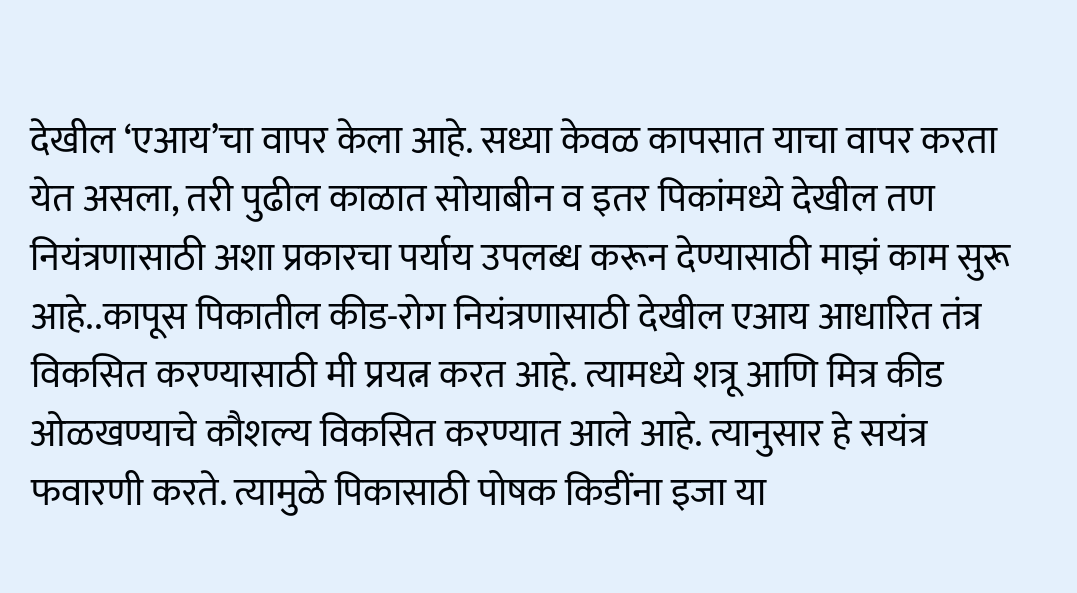देखील ‘एआय’चा वापर केला आहे. सध्या केवळ कापसात याचा वापर करता येत असला, तरी पुढील काळात सोयाबीन व इतर पिकांमध्ये देखील तण नियंत्रणासाठी अशा प्रकारचा पर्याय उपलब्ध करून देण्यासाठी माझं काम सुरू आहे..कापूस पिकातील कीड-रोग नियंत्रणासाठी देखील एआय आधारित तंत्र विकसित करण्यासाठी मी प्रयत्न करत आहे. त्यामध्ये शत्रू आणि मित्र कीड ओळखण्याचे कौशल्य विकसित करण्यात आले आहे. त्यानुसार हे सयंत्र फवारणी करते. त्यामुळे पिकासाठी पोषक किडींना इजा या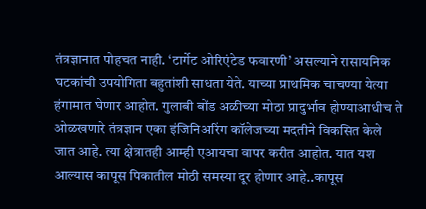तंत्रज्ञानात पोहचत नाही. ‘टार्गेट ओरिएंटेड फवारणी’ असल्याने रासायनिक घटकांची उपयोगिता बहुतांशी साधता येते. याच्या प्राथमिक चाचण्या येत्या हंगामात घेणार आहोत. गुलाबी बोंड अळीच्या मोठा प्रादुर्भाव होण्याआधीच ते ओळखणारे तंत्रज्ञान एका इंजिनिअरिंग कॉलेजच्या मदतीने विकसित केले जात आहे. त्या क्षेत्रातही आम्ही एआयचा वापर करीत आहोत. यात यश आल्यास कापूस पिकातील मोठी समस्या दूर होणार आहे..कापूस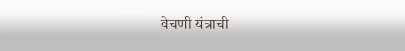वेचणी यंत्राची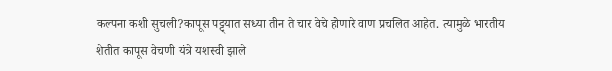कल्पना कशी सुचली?कापूस पट्ट्यात सध्या तीन ते चार वेचे होणारे वाण प्रचलित आहेत. त्यामुळे भारतीय शेतीत कापूस वेचणी यंत्रे यशस्वी झाले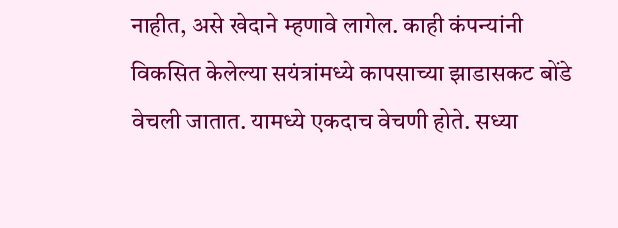नाहीत, असे खेदाने म्हणावे लागेल. काही कंपन्यांनी विकसित केलेल्या सयंत्रांमध्ये कापसाच्या झाडासकट बोंडे वेचली जातात. यामध्ये एकदाच वेचणी होते. सध्या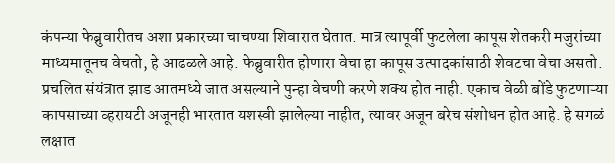कंपन्या फेब्रुवारीतच अशा प्रकारच्या चाचण्या शिवारात घेतात. मात्र त्यापूर्वी फुटलेला कापूस शेतकरी मजुरांच्या माध्यमातूनच वेचतो, हे आढळले आहे. फेब्रुवारीत होणारा वेचा हा कापूस उत्पादकांसाठी शेवटचा वेचा असतो. प्रचलित संयंत्रात झाड आतमध्ये जात असल्याने पुन्हा वेचणी करणे शक्य होत नाही. एकाच वेळी बोंडे फुटणाऱ्या कापसाच्या व्हरायटी अजूनही भारतात यशस्वी झालेल्या नाहीत, त्यावर अजून बरेच संशोधन होत आहे. हे सगळं लक्षात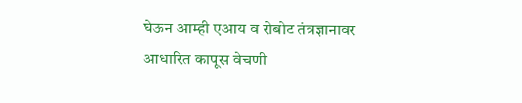घेऊन आम्ही एआय व रोबोट तंत्रज्ञानावर आधारित कापूस वेचणी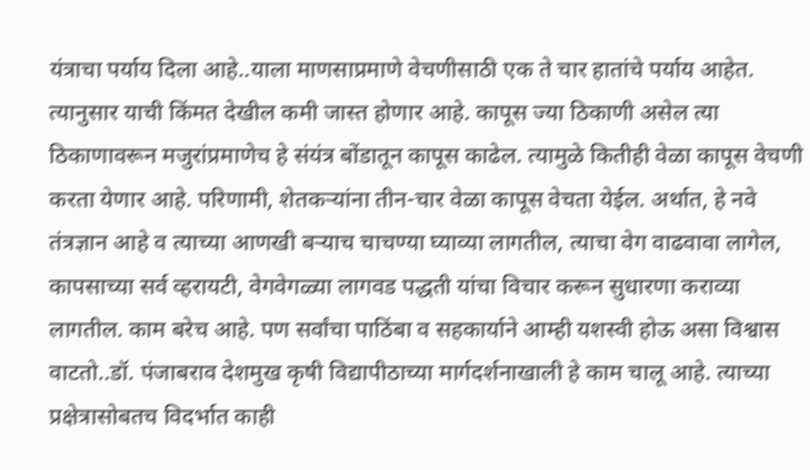यंत्राचा पर्याय दिला आहे..याला माणसाप्रमाणे वेचणीसाठी एक ते चार हातांचे पर्याय आहेत. त्यानुसार याची किंमत देखील कमी जास्त होणार आहे. कापूस ज्या ठिकाणी असेल त्या ठिकाणावरून मजुरांप्रमाणेच हे संयंत्र बोंडातून कापूस काढेल. त्यामुळे कितीही वेळा कापूस वेचणी करता येणार आहे. परिणामी, शेतकऱ्यांना तीन-चार वेळा कापूस वेचता येईल. अर्थात, हे नवे तंत्रज्ञान आहे व त्याच्या आणखी बऱ्याच चाचण्या घ्याव्या लागतील, त्याचा वेग वाढवावा लागेल, कापसाच्या सर्व व्हरायटी, वेगवेगळ्या लागवड पद्धती यांचा विचार करून सुधारणा कराव्या लागतील. काम बरेच आहे. पण सर्वांचा पाठिंबा व सहकार्याने आम्ही यशस्वी होऊ असा विश्वास वाटतो..डॉ. पंजाबराव देशमुख कृषी विद्यापीठाच्या मार्गदर्शनाखाली हे काम चालू आहे. त्याच्या प्रक्षेत्रासोबतच विदर्भात काही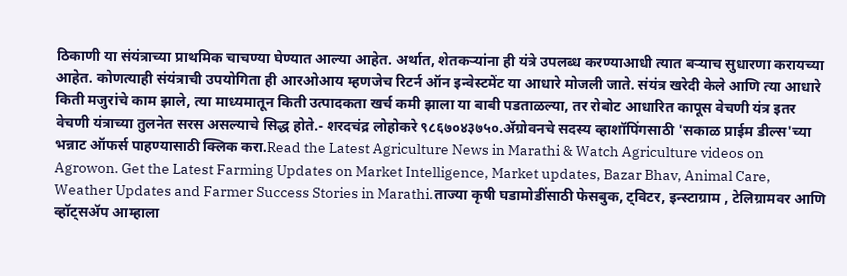ठिकाणी या संयंत्राच्या प्राथमिक चाचण्या घेण्यात आल्या आहेत. अर्थात, शेतकऱ्यांना ही यंत्रे उपलब्ध करण्याआधी त्यात बऱ्याच सुधारणा करायच्या आहेत. कोणत्याही संयंत्राची उपयोगिता ही आरओआय म्हणजेच रिटर्न ऑन इन्वेस्टमेंट या आधारे मोजली जाते. संयंत्र खरेदी केले आणि त्या आधारे किती मजुरांचे काम झाले, त्या माध्यमातून किती उत्पादकता खर्च कमी झाला या बाबी पडताळल्या, तर रोबोट आधारित कापूस वेचणी यंत्र इतर वेचणी यंत्राच्या तुलनेत सरस असल्याचे सिद्ध होते.- शरदचंद्र लोहोकरे ९८६७०४३७५०.ॲग्रोवनचे सदस्य व्हाशॉपिंगसाठी 'सकाळ प्राईम डील्स'च्या भन्नाट ऑफर्स पाहण्यासाठी क्लिक करा.Read the Latest Agriculture News in Marathi & Watch Agriculture videos on Agrowon. Get the Latest Farming Updates on Market Intelligence, Market updates, Bazar Bhav, Animal Care, Weather Updates and Farmer Success Stories in Marathi.ताज्या कृषी घडामोडींसाठी फेसबुक, ट्विटर, इन्स्टाग्राम , टेलिग्रामवर आणि व्हॉट्सॲप आम्हाला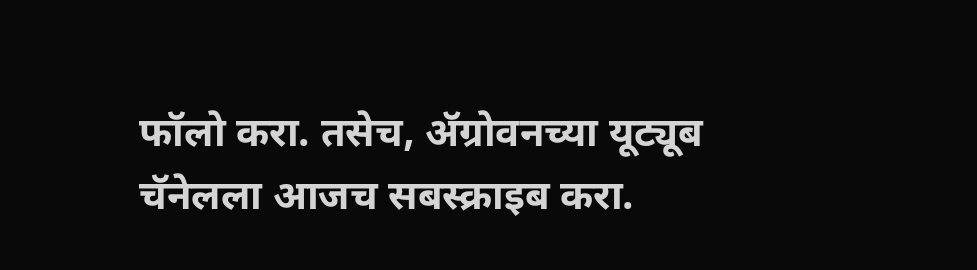फॉलो करा. तसेच, ॲग्रोवनच्या यूट्यूब चॅनेलला आजच सबस्क्राइब करा.